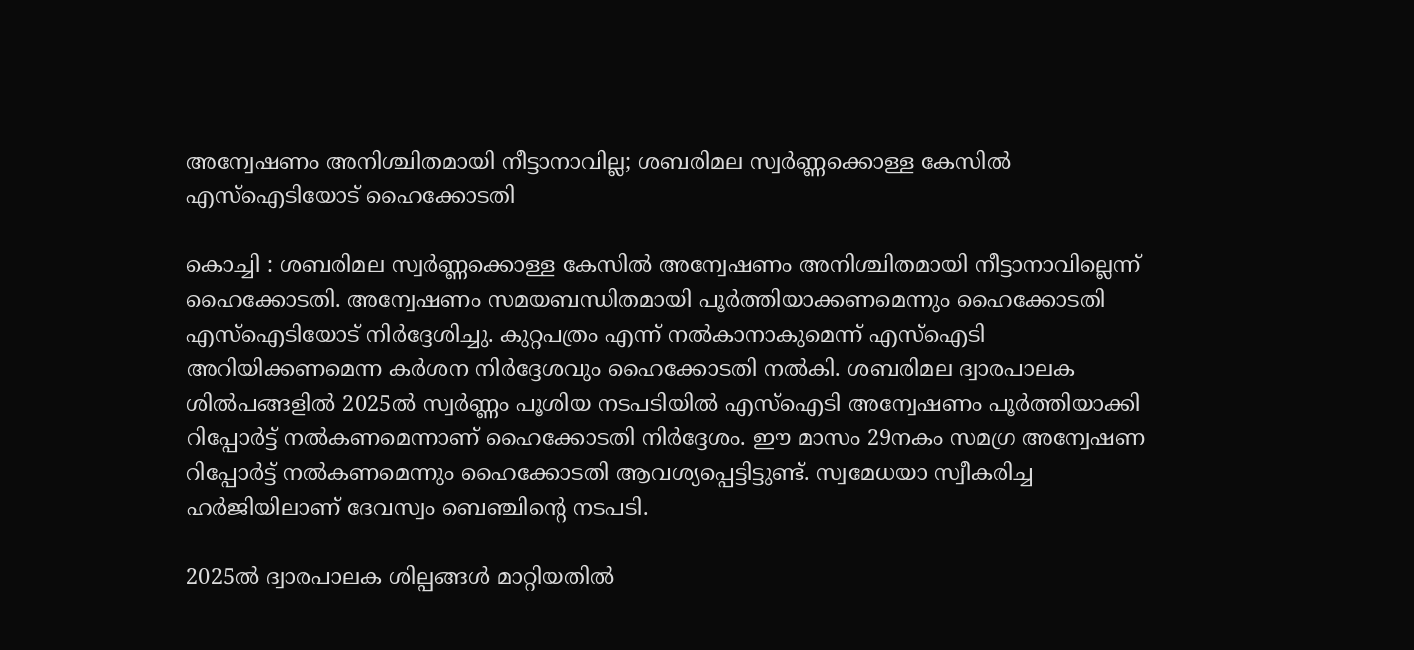അന്വേഷണം അനിശ്ചിതമായി നീട്ടാനാവില്ല; ശബരിമല സ്വര്‍ണ്ണക്കൊള്ള കേസിൽ എസ്ഐടിയോട് ഹൈക്കോടതി

കൊച്ചി : ശബരിമല സ്വര്‍ണ്ണക്കൊള്ള കേസിൽ അന്വേഷണം അനിശ്ചിതമായി നീട്ടാനാവില്ലെന്ന് ഹൈക്കോടതി. അന്വേഷണം സമയബന്ധിതമായി പൂര്‍ത്തിയാക്കണമെന്നും ഹൈക്കോടതി എസ്ഐടിയോട് നിർദ്ദേശിച്ചു. കുറ്റപത്രം എന്ന് നല്‍കാനാകുമെന്ന് എസ്‌ഐടി അറിയിക്കണമെന്ന കർശന നിർദ്ദേശവും ഹൈക്കോടതി നൽകി. ശബരിമല ദ്വാരപാലക ശില്‍പങ്ങളില്‍ 2025ല്‍ സ്വര്‍ണ്ണം പൂശിയ നടപടിയിൽ എസ്‌ഐടി അന്വേഷണം പൂര്‍ത്തിയാക്കി റിപ്പോര്‍ട്ട് നല്‍കണമെന്നാണ് ഹൈക്കോടതി നിർദ്ദേശം. ഈ മാസം 29നകം സമഗ്ര അന്വേഷണ റിപ്പോര്‍ട്ട് നല്‍കണമെന്നും ഹൈക്കോടതി ആവശ്യപ്പെട്ടിട്ടുണ്ട്. സ്വമേധയാ സ്വീകരിച്ച ഹര്‍ജിയിലാണ് ദേവസ്വം ബെഞ്ചിന്റെ നടപടി.

2025ല്‍ ദ്വാരപാലക ശില്പങ്ങള്‍ മാറ്റിയതില്‍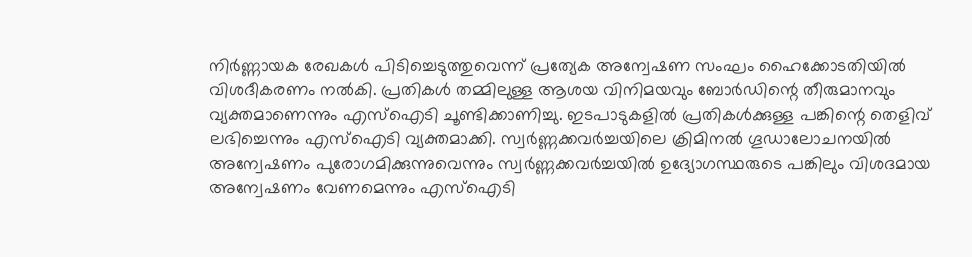നിര്‍ണ്ണായക രേഖകള്‍ പിടിച്ചെടുത്തുവെന്ന് പ്രത്യേക അന്വേഷണ സംഘം ഹൈക്കോടതിയിൽ വിശദീകരണം നൽകി. പ്രതികള്‍ തമ്മിലുള്ള ആശയ വിനിമയവും ബോര്‍ഡിന്റെ തീരുമാനവും വ്യക്തമാണെന്നും എസ്ഐടി ചൂണ്ടിക്കാണിച്ചു. ഇടപാടുകളില്‍ പ്രതികള്‍ക്കുള്ള പങ്കിന്റെ തെളിവ് ലഭിച്ചെന്നും എസ്‌ഐടി വ്യക്തമാക്കി. സ്വര്‍ണ്ണക്കവര്‍ച്ചയിലെ ക്രിമിനല്‍ ഗൂഡാലോചനയില്‍ അന്വേഷണം പുരോഗമിക്കുന്നുവെന്നും സ്വര്‍ണ്ണക്കവര്‍ച്ചയില്‍ ഉദ്യോഗസ്ഥരുടെ പങ്കിലും വിശദമായ അന്വേഷണം വേണമെന്നും എസ്ഐടി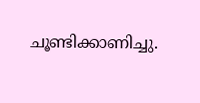ചൂണ്ടിക്കാണിച്ചു.